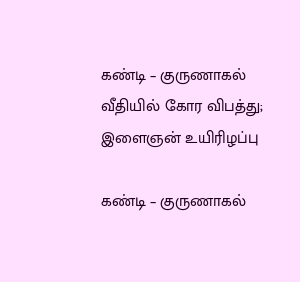கண்டி – குருணாகல் வீதியில் கோர விபத்து; இளைஞன் உயிரிழப்பு

கண்டி – குருணாகல்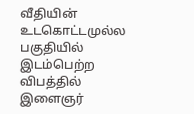வீதியின் உடகொட்டமுல்ல பகுதியில் இடம்பெற்ற விபத்தில் இளைஞர்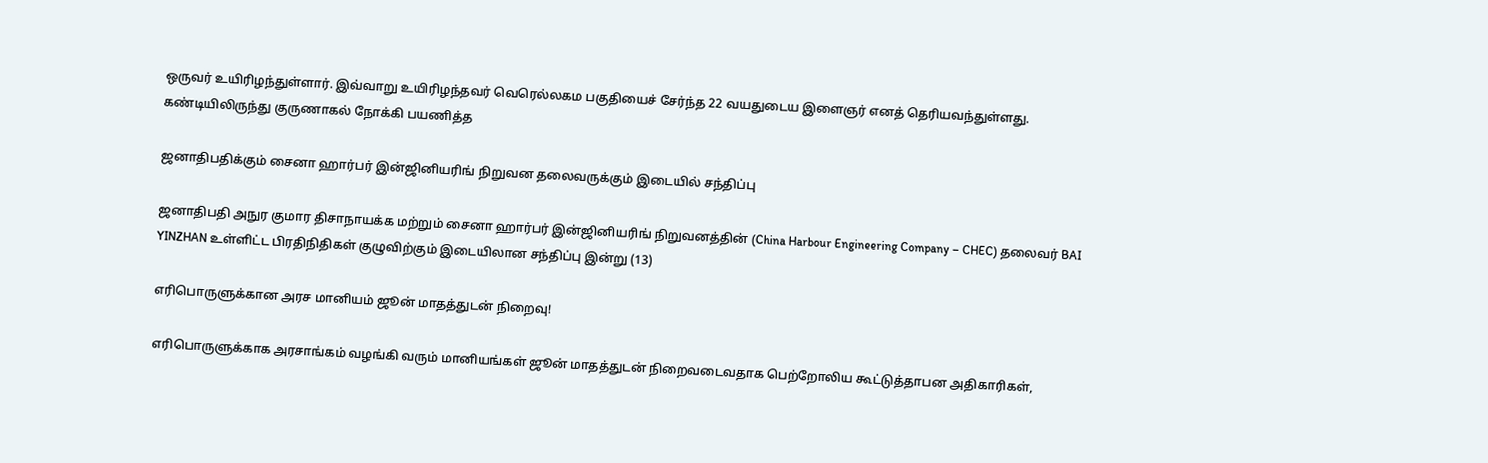ஒருவர் உயிரிழந்துள்ளார். இவ்வாறு உயிரிழந்தவர் வெரெல்லகம பகுதியைச் சேர்ந்த 22 வயதுடைய இளைஞர் எனத் தெரியவந்துள்ளது. கண்டியிலிருந்து குருணாகல் நோக்கி பயணித்த

ஜனாதிபதிக்கும் சைனா ஹார்பர் இன்ஜினியரிங் நிறுவன தலைவருக்கும் இடையில் சந்திப்பு

ஜனாதிபதி அநுர குமார திசாநாயக்க மற்றும் சைனா ஹார்பர் இன்ஜினியரிங் நிறுவனத்தின் (China Harbour Engineering Company – CHEC) தலைவர் BAI YINZHAN உள்ளிட்ட பிரதிநிதிகள் குழுவிற்கும் இடையிலான சந்திப்பு இன்று (13)

எரிபொருளுக்கான அரச மானியம் ஜூன் மாதத்துடன் நிறைவு!

எரிபொருளுக்காக அரசாங்கம் வழங்கி வரும் மானியங்கள் ஜூன் மாதத்துடன் நிறைவடைவதாக பெற்றோலிய கூட்டுத்தாபன அதிகாரிகள்,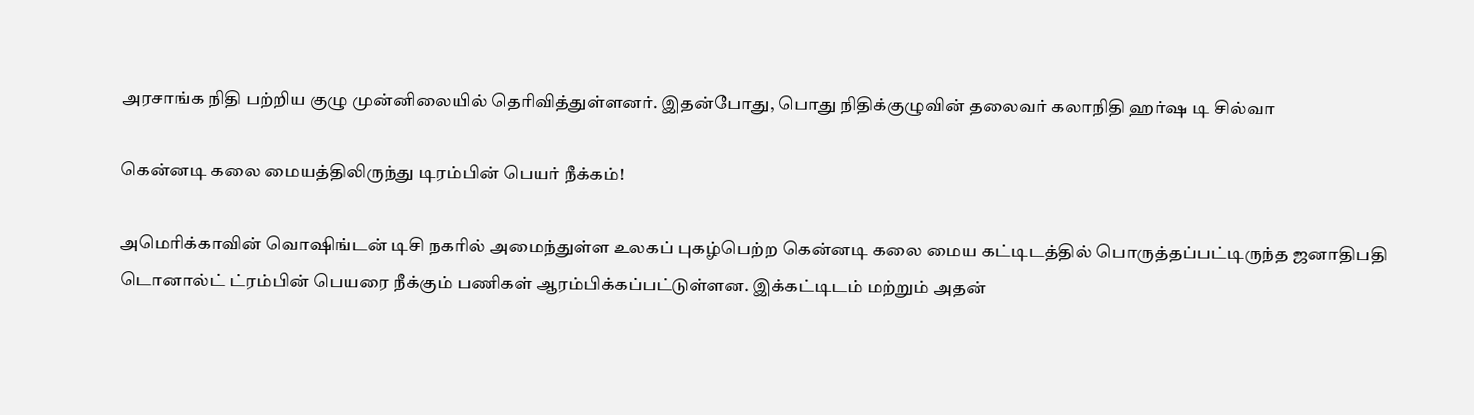அரசாங்க நிதி பற்றிய குழு முன்னிலையில் தெரிவித்துள்ளனர். இதன்போது, பொது நிதிக்குழுவின் தலைவர் கலாநிதி ஹர்ஷ டி சில்வா

கென்னடி கலை மையத்திலிருந்து டிரம்பின் பெயர் நீக்கம்!

அமெரிக்காவின் வொஷிங்டன் டிசி நகரில் அமைந்துள்ள உலகப் புகழ்பெற்ற கென்னடி கலை மைய கட்டிடத்தில் பொருத்தப்பட்டிருந்த ஜனாதிபதி டொனால்ட் ட்ரம்பின் பெயரை நீக்கும் பணிகள் ஆரம்பிக்கப்பட்டுள்ளன. இக்கட்டிடம் மற்றும் அதன்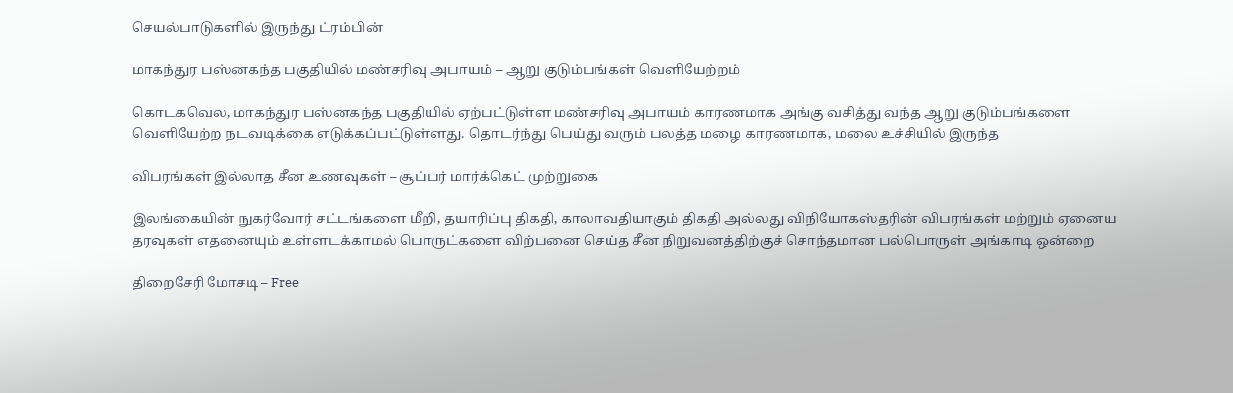செயல்பாடுகளில் இருந்து ட்ரம்பின்

மாகந்துர பஸ்னகந்த பகுதியில் மண்சரிவு அபாயம் – ஆறு குடும்பங்கள் வெளியேற்றம்

கொடகவெல, மாகந்துர பஸ்னகந்த பகுதியில் ஏற்பட்டுள்ள மண்சரிவு அபாயம் காரணமாக அங்கு வசித்து வந்த ஆறு குடும்பங்களை வெளியேற்ற நடவடிக்கை எடுக்கப்பட்டுள்ளது. தொடர்ந்து பெய்து வரும் பலத்த மழை காரணமாக, மலை உச்சியில் இருந்த

விபரங்கள் இல்லாத சீன உணவுகள் – சூப்பர் மார்க்கெட் முற்றுகை

இலங்கையின் நுகர்வோர் சட்டங்களை மீறி, தயாரிப்பு திகதி, காலாவதியாகும் திகதி அல்லது விநியோகஸ்தரின் விபரங்கள் மற்றும் ஏனைய தரவுகள் எதனையும் உள்ளடக்காமல் பொருட்களை விற்பனை செய்த சீன நிறுவனத்திற்குச் சொந்தமான பல்பொருள் அங்காடி ஒன்றை

திறைசேரி மோசடி – Free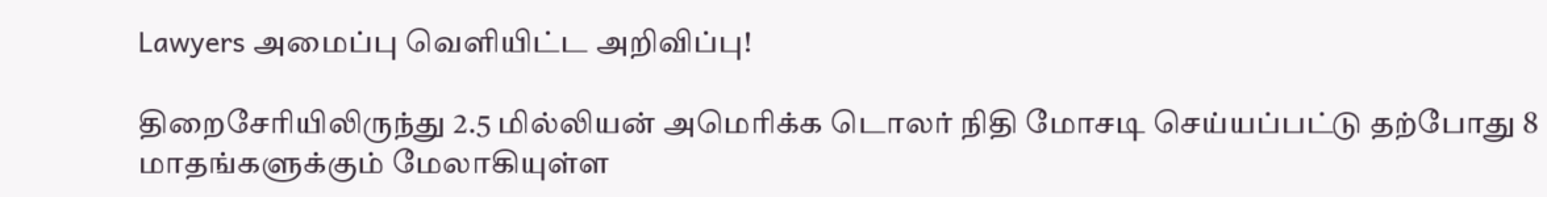Lawyers அமைப்பு வௌியிட்ட அறிவிப்பு!

திறைசேரியிலிருந்து 2.5 மில்லியன் அமெரிக்க டொலர் நிதி மோசடி செய்யப்பட்டு தற்போது 8 மாதங்களுக்கும் மேலாகியுள்ள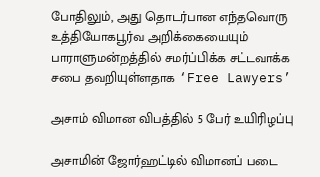போதிலும், அது தொடர்பான எந்தவொரு உத்தியோகபூர்வ அறிக்கையையும் பாராளுமன்றத்தில் சமர்ப்பிக்க சட்டவாக்க சபை தவறியுள்ளதாக ‘Free Lawyers’

அசாம் விமான விபத்தில் 5 பேர் உயிரிழப்பு

அசாமின் ஜோர்ஹட்டில் விமானப் படை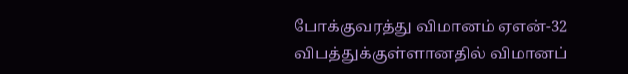போக்குவரத்து விமானம் ஏஎன்-32 விபத்துக்குள்ளானதில் விமானப்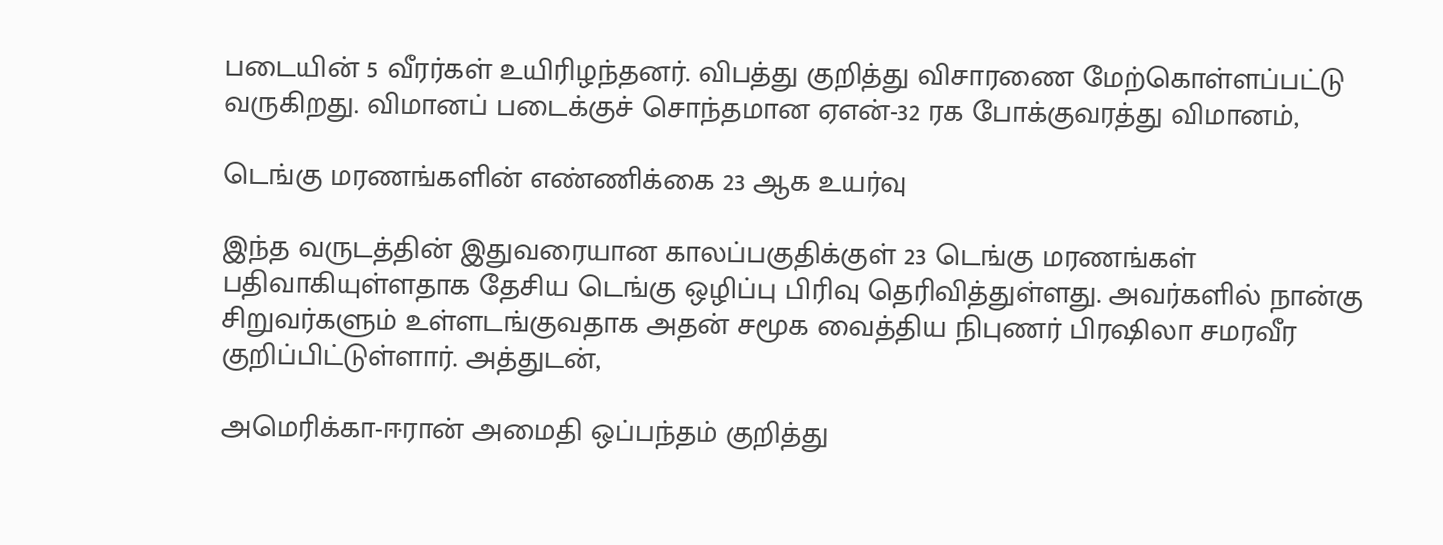படையின் 5 வீரர்கள் உயிரிழந்தனர். விபத்து குறித்து விசாரணை மேற்கொள்ளப்பட்டு வருகிறது. விமானப் படைக்குச் சொந்தமான ஏஎன்-32 ரக போக்குவரத்து விமானம்,

டெங்கு மரணங்களின் எண்ணிக்கை 23 ஆக உயர்வு

இந்த வருடத்தின் இதுவரையான காலப்பகுதிக்குள் 23 டெங்கு மரணங்கள் பதிவாகியுள்ளதாக தேசிய டெங்கு ஒழிப்பு பிரிவு தெரிவித்துள்ளது. அவர்களில் நான்கு சிறுவர்களும் உள்ளடங்குவதாக அதன் சமூக வைத்திய நிபுணர் பிரஷிலா சமரவீர குறிப்பிட்டுள்ளார். அத்துடன்,

அமெரிக்கா-ஈரான் அமைதி ஒப்பந்தம் குறித்து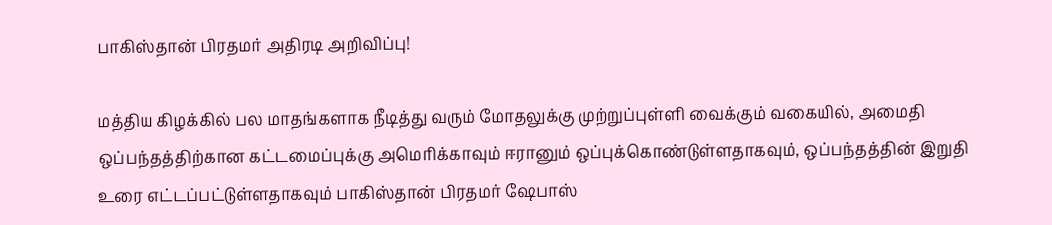பாகிஸ்தான் பிரதமர் அதிரடி அறிவிப்பு!

மத்திய கிழக்கில் பல மாதங்களாக நீடித்து வரும் மோதலுக்கு முற்றுப்புள்ளி வைக்கும் வகையில், அமைதி ஒப்பந்தத்திற்கான கட்டமைப்புக்கு அமெரிக்காவும் ஈரானும் ஒப்புக்கொண்டுள்ளதாகவும், ஒப்பந்தத்தின் இறுதி உரை எட்டப்பட்டுள்ளதாகவும் பாகிஸ்தான் பிரதமர் ஷேபாஸ்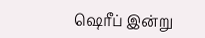ஷெரீப் இன்று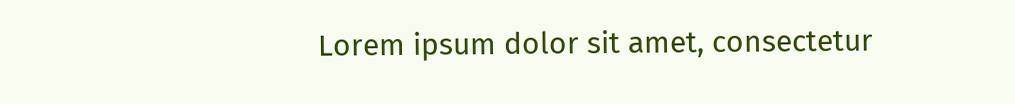Lorem ipsum dolor sit amet, consectetur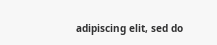adipiscing elit, sed do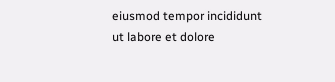eiusmod tempor incididunt ut labore et dolore